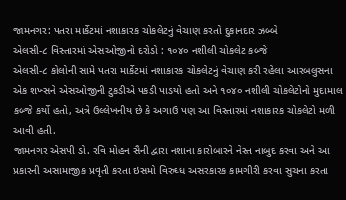જામનગર: પતરા માર્કેટમાં નશાકારક ચોકલેટનું વેચાણ કરતો દુકાનદાર ઝબ્બે
એલસી-૮ વિસ્તારમાં એસઓજીનો દરોડો : ૧૦૪૦ નશીલી ચોકલેટ કબ્જે
એલસી-૮ કોલોની સામે પતરા માર્કેટમાં નશાકારક ચોકલેટનું વેચાણ કરી રહેલા આરબલુસના એક શખ્સને એસઓજીની ટુકડીએ પકડી પાડયો હતો અને ૧૦૪૦ નશીલી ચોકલેટોનો મુદામાલ કબ્જે કર્યો હતો, અત્રે ઉલ્લેખનીય છે કે અગાઉ પણ આ વિસ્તારમાં નશાકારક ચોકલેટો મળી આવી હતી.
જામનગર એસપી ડો. રવિ મોહન સૈની દ્વારા નશાના કારોબારને નેસ્ત નાબુદ કરવા અને આ પ્રકારની અસામાજીક પ્રવૃતી કરતા ઇસમો વિરુઘ્ધ અસરકારક કામગીરી કરવા સુચના કરતા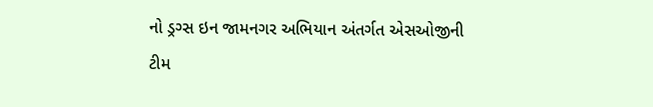નો ડ્રગ્સ ઇન જામનગર અભિયાન અંતર્ગત એસઓજીની ટીમ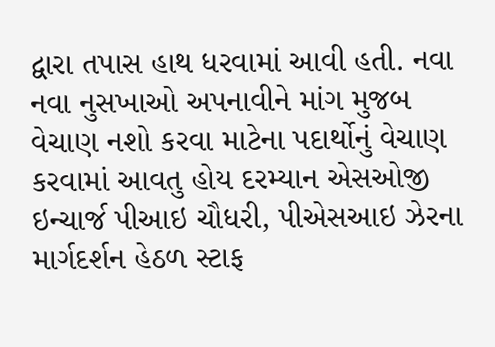દ્વારા તપાસ હાથ ધરવામાં આવી હતી. નવા નવા નુસખાઓ અપનાવીને માંગ મુજબ વેચાણ નશો કરવા માટેના પદાર્થોનું વેચાણ કરવામાં આવતુ હોય દરમ્યાન એસઓજી ઇન્ચાર્જ પીઆઇ ચૌધરી, પીએસઆઇ ઝેરના માર્ગદર્શન હેઠળ સ્ટાફ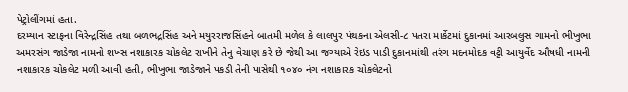પેટ્રોલીંગમાં હતા.
દરમ્યાન સ્ટાફના વિરેન્દ્રસિંહ તથા બળભદ્રસિંહ અને મયુરરાજસિંહને બાતમી મળેલ કે લાલપુર પંથકના એલસી-૮ પતરા માર્કેટમાં દુકાનમાં આરબલુસ ગામનો ભીખુભા અમરસંગ જાડેજા નામનો શખ્સ નશાકારક ચોકલેટ રાખીને તેનુ વેચાણ કરે છે જેથી આ જગ્યાએ રેઇડ પાડી દુકાનમાંથી તરંગ મદનમોદક વટ્ટી આયુર્વેદ ઔષધી નામની નશાકારક ચોકલેટ મળી આવી હતી, ભીખુભા જાડેજાને પકડી તેની પાસેથી ૧૦૪૦ નંગ નશાકારક ચોકલેટનો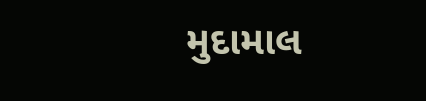મુદામાલ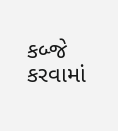કબ્જે કરવામાં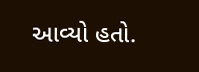આવ્યો હતો.